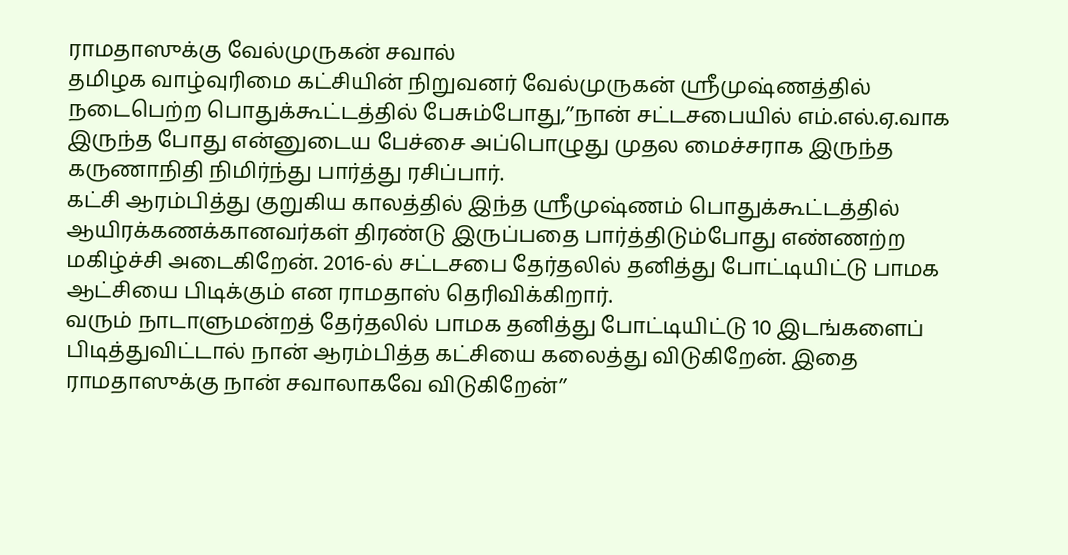ராமதாஸுக்கு வேல்முருகன் சவால்
தமிழக வாழ்வுரிமை கட்சியின் நிறுவனர் வேல்முருகன் ஸ்ரீமுஷ்ணத்தில் நடைபெற்ற பொதுக்கூட்டத்தில் பேசும்போது,’’நான் சட்டசபையில் எம்.எல்.ஏ.வாக இருந்த போது என்னுடைய பேச்சை அப்பொழுது முதல மைச்சராக இருந்த கருணாநிதி நிமிர்ந்து பார்த்து ரசிப்பார்.
கட்சி ஆரம்பித்து குறுகிய காலத்தில் இந்த ஸ்ரீமுஷ்ணம் பொதுக்கூட்டத்தில் ஆயிரக்கணக்கானவர்கள் திரண்டு இருப்பதை பார்த்திடும்போது எண்ணற்ற மகிழ்ச்சி அடைகிறேன். 2016-ல் சட்டசபை தேர்தலில் தனித்து போட்டியிட்டு பாமக ஆட்சியை பிடிக்கும் என ராமதாஸ் தெரிவிக்கிறார்.
வரும் நாடாளுமன்றத் தேர்தலில் பாமக தனித்து போட்டியிட்டு 10 இடங்களைப் பிடித்துவிட்டால் நான் ஆரம்பித்த கட்சியை கலைத்து விடுகிறேன். இதை ராமதாஸுக்கு நான் சவாலாகவே விடுகிறேன்’’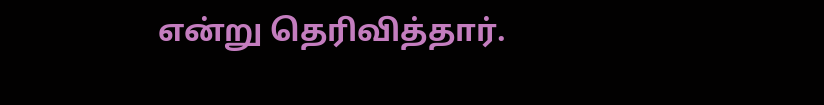என்று தெரிவித்தார்.